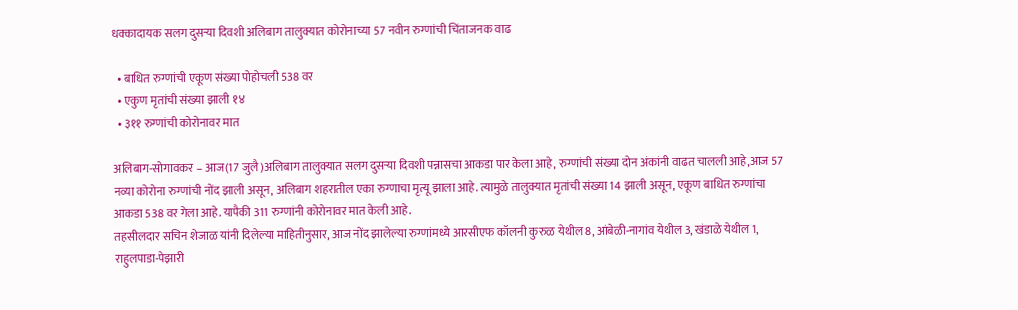धक्कादायक सलग दुसऱ्या दिवशी अलिबाग तालुक्यात कोरोनाच्या 57 नवीन रुग्णांची चिंताजनक वाढ

  • बाधित रुग्णांची एकूण संख्या पोहोचली 538 वर
  • एकुण मृतांची संख्या झाली १४
  • ३११ रुग्णांची कोरोनावर मात

अलिबाग-सोगावकर – आज(17 जुलै)अलिबाग तालुक्यात सलग दुसर्‍या दिवशी पन्नासचा आकडा पार केला आहे, रुग्णांची संख्या दोन अंकांनी वाढत चालली आहे,आज 57 नव्या कोरोना रुग्णांची नोंद झाली असून, अलिबाग शहरातील एका रुग्णाचा मृत्यू झाला आहे. त्यामुळे तालुक्यात मृतांची संख्या 14 झाली असून, एकूण बाधित रुग्णांचा आकडा 538 वर गेला आहे. यापैकी 311 रुग्णांनी कोरोनावर मात केली आहे.
तहसीलदार सचिन शेजाळ यांनी दिलेल्या माहितीनुसार, आज नोंद झालेल्या रुग्णांमध्ये आरसीएफ कॉलनी कुरुळ येथील 8, आंबेळी-नागांव येथील 3, खंडाळे येथील 1, राहुलपाडा-पेझारी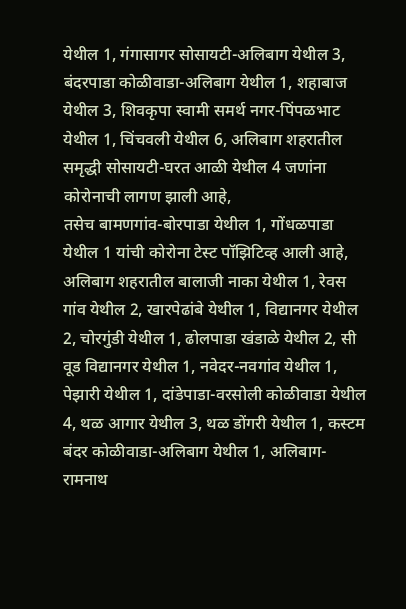येथील 1, गंगासागर सोसायटी-अलिबाग येथील 3, बंदरपाडा कोळीवाडा-अलिबाग येथील 1, शहाबाज येथील 3, शिवकृपा स्वामी समर्थ नगर-पिंपळभाट येथील 1, चिंचवली येथील 6, अलिबाग शहरातील समृद्धी सोसायटी-घरत आळी येथील 4 जणांना कोरोनाची लागण झाली आहे,
तसेच बामणगांव-बोरपाडा येथील 1, गोंधळपाडा येथील 1 यांची कोरोना टेस्ट पॉझिटिव्ह आली आहे,
अलिबाग शहरातील बालाजी नाका येथील 1, रेवस गांव येथील 2, खारपेढांबे येथील 1, विद्यानगर येथील 2, चोरगुंडी येथील 1, ढोलपाडा खंडाळे येथील 2, सी वूड विद्यानगर येथील 1, नवेदर-नवगांव येथील 1, पेझारी येथील 1, दांडेपाडा-वरसोली कोळीवाडा येथील 4, थळ आगार येथील 3, थळ डोंगरी येथील 1, कस्टम बंदर कोळीवाडा-अलिबाग येथील 1, अलिबाग-रामनाथ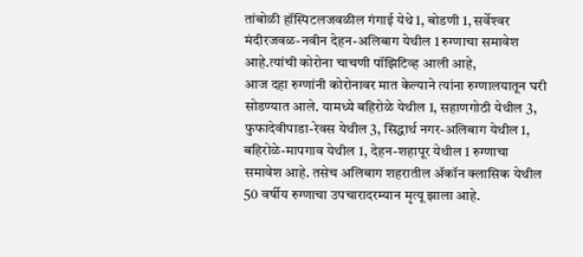तांबोळी हॉस्पिटलजवळील गंगाई येथे 1, बोडणी 1, सर्वेश्‍वर मंदीरजवळ-नवीन देहन-अलिबाग येथील 1 रुग्णाचा समावेश आहे.त्यांची कोरोना चाचणी पॉझिटिव्ह आली आहे,
आज दहा रुग्णांनी कोरोनावर मात केल्याने त्यांना रुग्णालयातून घरी सोडण्यात आले. यामध्ये बहिरोळे येथील 1, सहाणगोठी येथील 3, फुफादेवीपाडा-रेवस येथील 3, सिद्धार्थ नगर-अलिबाग येथील 1, बहिरोळे-मापगाव येथील 1, देहन-शहापूर येथील 1 रुग्णाचा समावेश आहे. तसेच अलिबाग शहरातील अ‍ॅकॉन क्लासिक येथील 50 वर्षीय रुग्णाचा उपचारादरम्यान मृत्यू झाला आहे.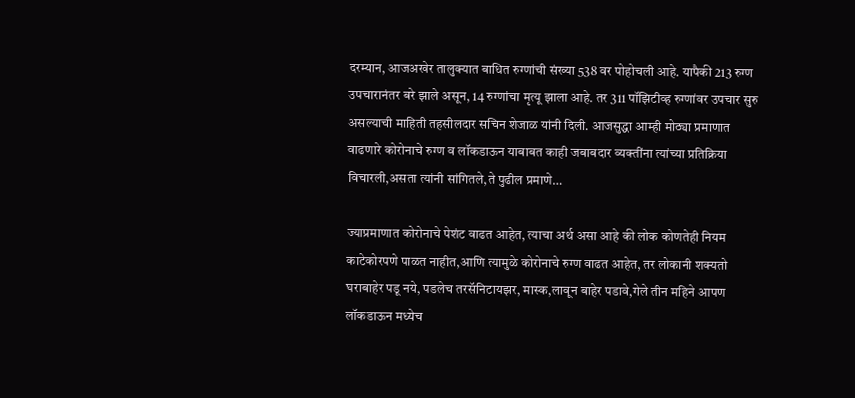दरम्यान, आजअखेर तालुक्यात बाधित रुग्णांची संख्या 538 वर पोहोचली आहे. यापैकी 213 रुग्ण उपचारानंतर बरे झाले असून, 14 रुग्णांचा मृत्यू झाला आहे. तर 311 पॉझिटीव्ह रुग्णांवर उपचार सुरु असल्याची माहिती तहसीलदार सचिन शेजाळ यांनी दिली. आजसुद्धा आम्ही मोठ्या प्रमाणात वाढणारे कोरोनाचे रुग्ण व लॉकडाऊन याबाबत काही जबाबदार व्यक्तींना त्यांच्या प्रतिक्रिया विचारली,असता त्यांनी सांगितले,ते पुढील प्रमाणे…

ज्याप्रमाणात कोरोनाचे पेशंट वाढत आहेत, त्याचा अर्थ असा आहे की लोक कोणतेही नियम काटेकोरपणे पाळत नाहीत,आणि त्यामुळे कोरोनाचे रुग्ण वाढत आहेत, तर लोकानी शक्यतो घराबाहेर पडू नये, पडलेच तरसॅनिटायझर, मास्क,लावून बाहेर पडावे,गेले तीन महिने आपण लॉकडाऊन मध्येच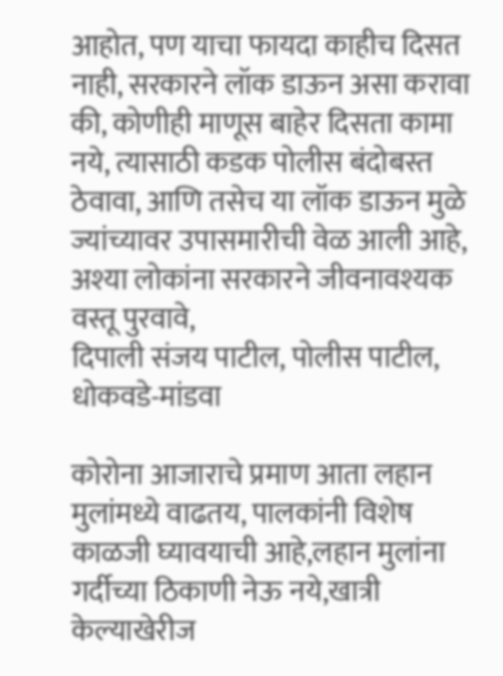आहोत, पण याचा फायदा काहीच दिसत नाही, सरकारने लॉक डाऊन असा करावा की, कोणीही माणूस बाहेर दिसता कामा नये, त्यासाठी कडक पोलीस बंदोबस्त ठेवावा, आणि तसेच या लॉक डाऊन मुळे ज्यांच्यावर उपासमारीची वेळ आली आहे, अश्या लोकांना सरकारने जीवनावश्यक वस्तू पुरवावे,
दिपाली संजय पाटील, पोलीस पाटील, धोकवडे-मांडवा

कोरोना आजाराचे प्रमाण आता लहान मुलांमध्ये वाढतय, पालकांनी विशेष काळजी घ्यावयाची आहे,लहान मुलांना गर्दीच्या ठिकाणी नेऊ नये,खात्री केल्याखेरीज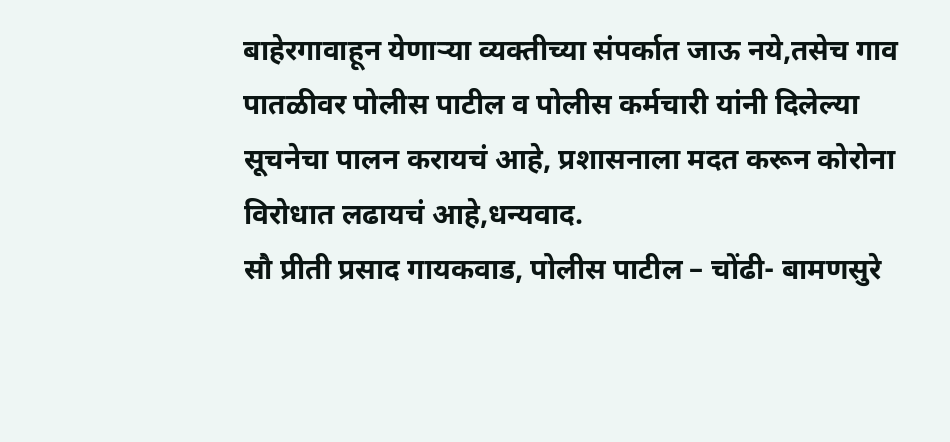बाहेरगावाहून येणाऱ्या व्यक्तीच्या संपर्कात जाऊ नये,तसेच गाव पातळीवर पोलीस पाटील व पोलीस कर्मचारी यांनी दिलेल्या सूचनेचा पालन करायचं आहे, प्रशासनाला मदत करून कोरोना विरोधात लढायचं आहे,धन्यवाद.
सौ प्रीती प्रसाद गायकवाड, पोलीस पाटील – चोंढी- बामणसुरे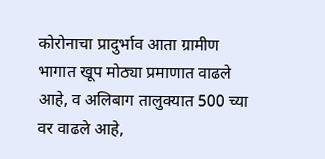कोरोनाचा प्रादुर्भाव आता ग्रामीण भागात खूप मोठ्या प्रमाणात वाढले आहे, व अलिबाग तालुक्यात 500 च्या वर वाढले आहे,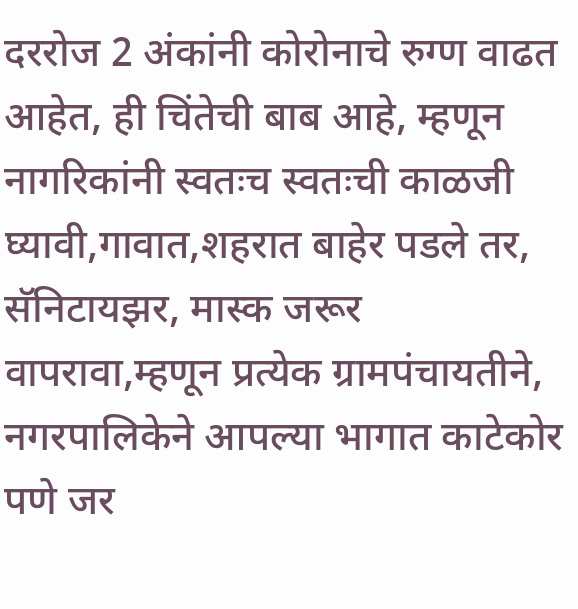दररोज 2 अंकांनी कोरोनाचे रुग्ण वाढत आहेत, ही चिंतेची बाब आहे, म्हणून नागरिकांनी स्वतःच स्वतःची काळजी घ्यावी,गावात,शहरात बाहेर पडले तर, सॅनिटायझर, मास्क जरूर वापरावा,म्हणून प्रत्येक ग्रामपंचायतीने, नगरपालिकेने आपल्या भागात काटेकोर पणे जर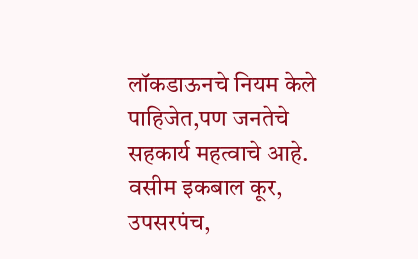लॉकडाऊनचे नियम केले पाहिजेत,पण जनतेचे सहकार्य महत्वाचे आहे.
वसीम इकबाल कूर, उपसरपंच,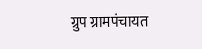ग्रुप ग्रामपंचायत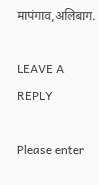मापंगाव,अलिबाग.

LEAVE A REPLY

Please enter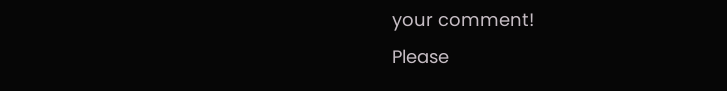your comment!
Please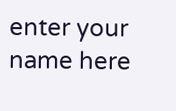enter your name here